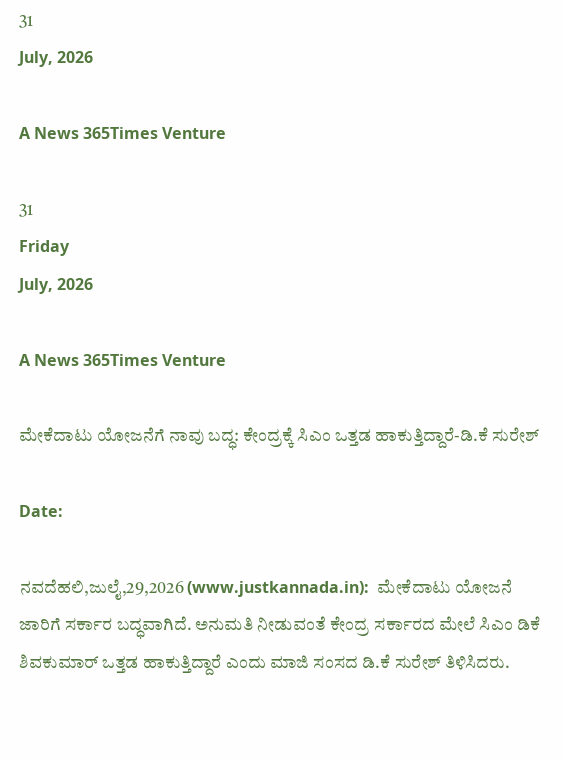31
July, 2026

A News 365Times Venture

31
Friday
July, 2026

A News 365Times Venture

ಮೇಕೆದಾಟು ಯೋಜನೆಗೆ ನಾವು ಬದ‍್ಧ: ಕೇಂದ್ರಕ್ಕೆ ಸಿಎಂ ಒತ್ತಡ ಹಾಕುತ್ತಿದ್ದಾರೆ-ಡಿ.ಕೆ ಸುರೇಶ್

Date:

ನವದೆಹಲಿ,ಜುಲೈ,29,2026 (www.justkannada.in):  ಮೇಕೆದಾಟು ಯೋಜನೆ ಜಾರಿಗೆ ಸರ್ಕಾರ ಬದ್ಧವಾಗಿದೆ. ಅನುಮತಿ ನೀಡುವಂತೆ ಕೇಂದ್ರ ಸರ್ಕಾರದ ಮೇಲೆ ಸಿಎಂ ಡಿಕೆ ಶಿವಕುಮಾರ್ ಒತ್ತಡ ಹಾಕುತ್ತಿದ್ದಾರೆ ಎಂದು ಮಾಜಿ ಸಂಸದ ಡಿ.ಕೆ ಸುರೇಶ್ ತಿಳಿಸಿದರು.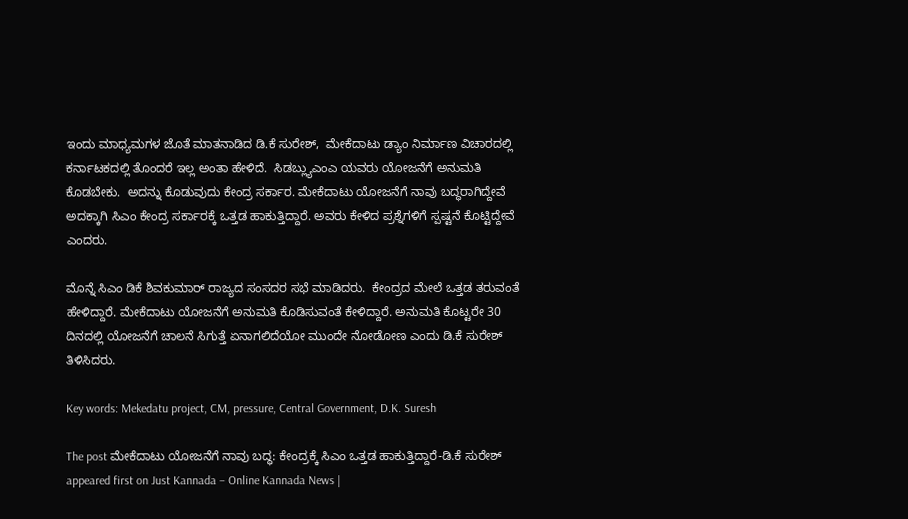ಇಂದು ಮಾಧ್ಯಮಗಳ ಜೊತೆ ಮಾತನಾಡಿದ ಡಿ.ಕೆ ಸುರೇಶ್,  ಮೇಕೆದಾಟು ಡ್ಯಾಂ ನಿರ್ಮಾಣ ವಿಚಾರದಲ್ಲಿ ಕರ್ನಾಟಕದಲ್ಲಿ ತೊಂದರೆ ಇಲ್ಲ ಅಂತಾ ಹೇಳಿದೆ.  ಸಿಡಬ್ಲ್ಯುಎಂಎ ಯವರು ಯೋಜನೆಗೆ ಅನುಮತಿ ಕೊಡಬೇಕು.  ಅದನ್ನು ಕೊಡುವುದು ಕೇಂದ್ರ ಸರ್ಕಾರ. ಮೇಕೆದಾಟು ಯೋಜನೆಗೆ ನಾವು ಬದ್ಧರಾಗಿದ್ದೇವೆ ಅದಕ್ಕಾಗಿ ಸಿಎಂ ಕೇಂದ್ರ ಸರ್ಕಾರಕ್ಕೆ ಒತ್ತಡ ಹಾಕುತ್ತಿದ್ದಾರೆ. ಅವರು ಕೇಳಿದ ಪ್ರಶ್ನೆಗಳಿಗೆ ಸ್ಪಷ್ಟನೆ ಕೊಟ್ಟಿದ್ದೇವೆ ಎಂದರು.

ಮೊನ್ನೆ ಸಿಎಂ ಡಿಕೆ ಶಿವಕುಮಾರ್ ರಾಜ್ಯದ ಸಂಸದರ ಸಭೆ ಮಾಡಿದರು.  ಕೇಂದ್ರದ ಮೇಲೆ ಒತ್ತಡ ತರುವಂತೆ ಹೇಳಿದ್ದಾರೆ. ಮೇಕೆದಾಟು ಯೋಜನೆಗೆ ಅನುಮತಿ ಕೊಡಿಸುವಂತೆ ಕೇಳಿದ್ದಾರೆ. ಅನುಮತಿ ಕೊಟ್ಟರೇ 30 ದಿನದಲ್ಲಿ ಯೋಜನೆಗೆ ಚಾಲನೆ ಸಿಗುತ್ತೆ ಏನಾಗಲಿದೆಯೋ ಮುಂದೇ ನೋಡೋಣ ಎಂದು ಡಿ.ಕೆ ಸುರೇಶ್ ತಿಳಿಸಿದರು.

Key words: Mekedatu project, CM, pressure, Central Government, D.K. Suresh

The post ಮೇಕೆದಾಟು ಯೋಜನೆಗೆ ನಾವು ಬದ‍್ಧ: ಕೇಂದ್ರಕ್ಕೆ ಸಿಎಂ ಒತ್ತಡ ಹಾಕುತ್ತಿದ್ದಾರೆ-ಡಿ.ಕೆ ಸುರೇಶ್ appeared first on Just Kannada – Online Kannada News |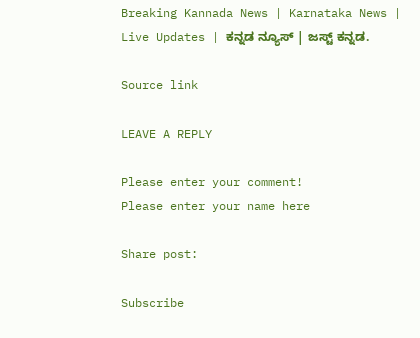Breaking Kannada News | Karnataka News | Live Updates | ಕನ್ನಡ ನ್ಯೂಸ್ | ಜಸ್ಟ್ ಕನ್ನಡ.

Source link

LEAVE A REPLY

Please enter your comment!
Please enter your name here

Share post:

Subscribe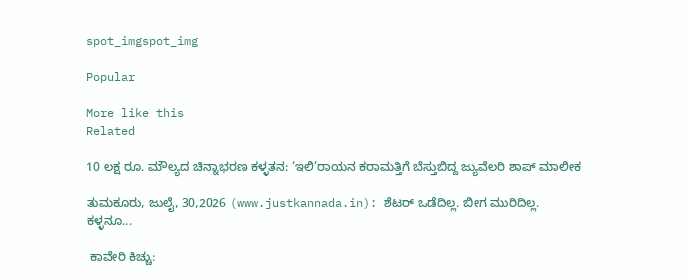spot_imgspot_img

Popular

More like this
Related

10 ಲಕ್ಷ ರೂ. ಮೌಲ್ಯದ ಚಿನ್ನಾಭರಣ ಕಳ್ಳತನ: ‘ಇಲಿ’ರಾಯನ ಕರಾಮತ್ತಿಗೆ ಬೆಸ್ತುಬಿದ್ದ ಜ್ಯುವೆಲರಿ ಶಾಪ್‌ ಮಾಲೀಕ

ತುಮಕೂರು, ಜುಲೈ, 30,2026 (www.justkannada.in): ಶೆಟರ್ ಒಡೆದಿಲ್ಲ. ಬೀಗ ಮುರಿದಿಲ್ಲ. ಕಳ್ಳನೂ...

 ಕಾವೇರಿ ಕಿಚ್ಚು: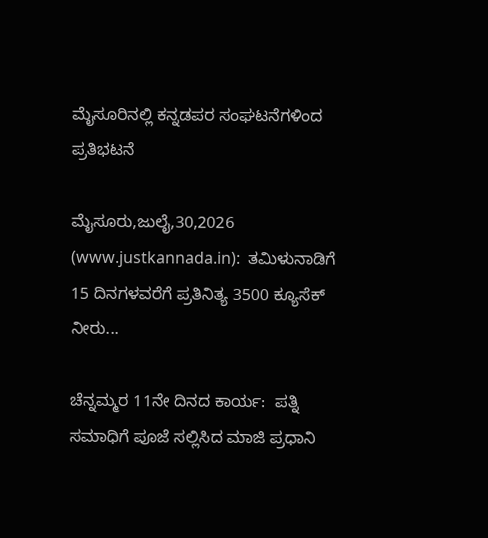ಮೈಸೂರಿನಲ್ಲಿ ಕನ್ನಡಪರ ಸಂಘಟನೆಗಳಿಂದ ಪ್ರತಿಭಟನೆ

ಮೈಸೂರು,ಜುಲೈ,30,2026 (www.justkannada.in):  ತಮಿಳುನಾಡಿಗೆ 15 ದಿನಗಳವರೆಗೆ ಪ್ರತಿನಿತ್ಯ 3500 ಕ್ಯೂಸೆಕ್ ನೀರು...

ಚೆನ್ನಮ್ಮರ 11ನೇ ದಿನದ ಕಾರ್ಯ:  ಪತ್ನಿ ಸಮಾಧಿಗೆ ಪೂಜೆ ಸಲ್ಲಿಸಿದ ಮಾಜಿ ಪ್ರಧಾನಿ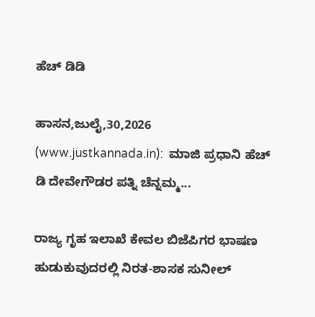ಹೆಚ್ ಡಿಡಿ

ಹಾಸನ,ಜುಲೈ,30,2026 (www.justkannada.in):  ಮಾಜಿ ಪ್ರಧಾನಿ ಹೆಚ್ ಡಿ ದೇವೇಗೌಡರ ಪತ್ನಿ ಚೆನ್ನಮ್ಮ...

ರಾಜ್ಯ ಗೃಹ ಇಲಾಖೆ ಕೇವಲ ಬಿಜೆಪಿಗರ ಭಾಷಣ ಹುಡುಕುವುದರಲ್ಲಿ ನಿರತ-ಶಾಸಕ ಸುನೀಲ್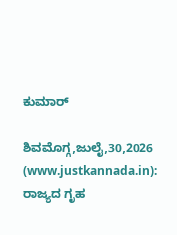ಕುಮಾರ್

ಶಿವಮೊಗ್ಗ,ಜುಲೈ,30,2026 (www.justkannada.in): ರಾಜ್ಯದ ಗೃಹ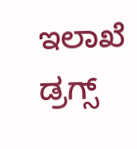ಇಲಾಖೆ  ಡ್ರಗ್ಸ್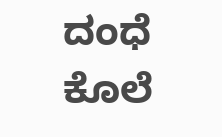ದಂಧೆ ಕೊಲೆ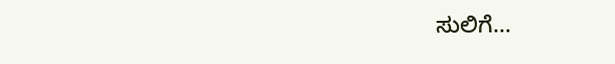ಸುಲಿಗೆ...